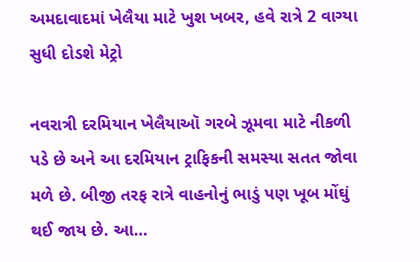અમદાવાદમાં ખેલૈયા માટે ખુશ ખબર, હવે રાત્રે 2 વાગ્યા સુધી દોડશે મેટ્રો

નવરાત્રી દરમિયાન ખેલૈયાઑ ગરબે ઝૂમવા માટે નીકળી પડે છે અને આ દરમિયાન ટ્રાફિકની સમસ્યા સતત જોવા મળે છે. બીજી તરફ રાત્રે વાહનોનું ભાડું પણ ખૂબ મોંઘું થઈ જાય છે. આ…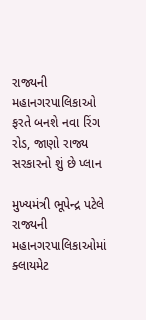રાજ્યની મહાનગરપાલિકાઓ ફરતે બનશે નવા રિંગ રોડ, જાણો રાજ્ય સરકારનો શું છે પ્લાન

મુખ્યમંત્રી ભૂપેન્દ્ર પટેલે રાજ્યની મહાનગરપાલિકાઓમાં ક્લાયમેટ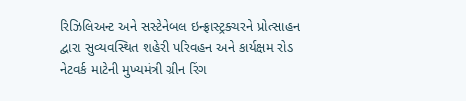રિઝિલિઅન્ટ અને સસ્ટેનેબલ ઇન્ફ્રાસ્ટ્રક્ચરને પ્રોત્સાહન દ્વારા સુવ્યવસ્થિત શહેરી પરિવહન અને કાર્યક્ષમ રોડ નેટવર્ક માટેની મુખ્યમંત્રી ગ્રીન રિંગ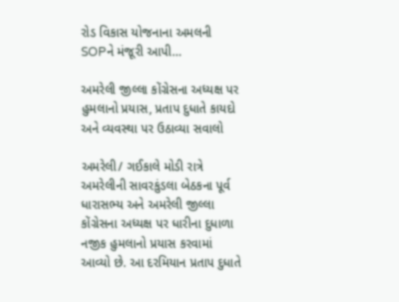રોડ વિકાસ યોજનાના અમલની SOPને મંજૂરી આપી…

અમરેલી જીલ્લા કોંગ્રેસના અધ્યક્ષ પર હુમલાનો પ્રયાસ, પ્રતાપ દુધાતે કાયદો અને વ્યવસ્થા પર ઉઠાવ્યા સવાલો

અમરેલી/ ગઈકાલે મોડી રાત્રે અમરેલીની સાવરકુંડલા બેઠકના પૂર્વ ધારાસભ્ય અને અમરેલી જીલ્લા કોંગ્રેસના અધ્યક્ષ પર ધારીના દુધાળા નજીક હુમલાનો પ્રયાસ કરવામાં આવ્યો છે. આ દરમિયાન પ્રતાપ દુધાતે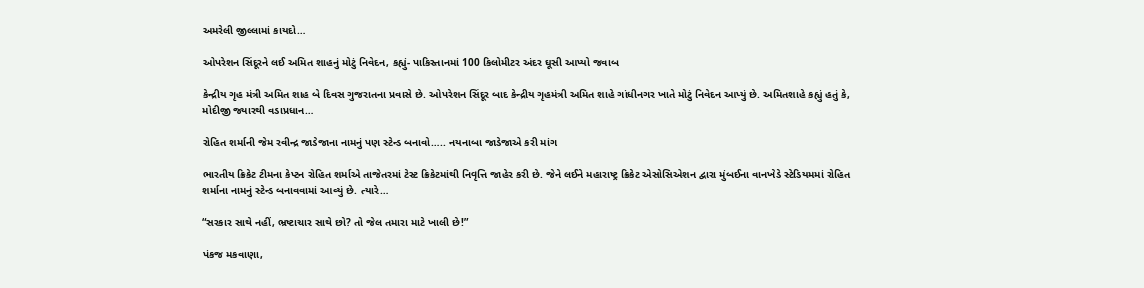અમરેલી જીલ્લામાં કાયદો…

ઓપરેશન સિંદૂરને લઈ અમિત શાહનું મોટું નિવેદન, કહ્યું- પાકિસ્તાનમાં 100 કિલોમીટર અંદર ઘૂસી આપ્યો જવાબ

કેન્દ્રીય ગૃહ મંત્રી અમિત શાહ બે દિવસ ગુજરાતના પ્રવાસે છે. ઓપરેશન સિંદૂર બાદ કેન્દ્રીય ગૃહમંત્રી અમિત શાહે ગાંધીનગર ખાતે મોટું નિવેદન આપ્યું છે. અમિતશાહે કહ્યું હતું કે, મોદીજી જ્યારથી વડાપ્રધાન…

રોહિત શર્માની જેમ રવીન્દ્ર જાડેજાના નામનું પણ સ્ટેન્ડ બનાવો….. નયનાબા જાડેજાએ કરી માંગ

ભારતીય ક્રિકેટ ટીમના કેપ્ટન રોહિત શર્માએ તાજેતરમાં ટેસ્ટ ક્રિકેટમાંથી નિવૃત્તિ જાહેર કરી છે. જેને લઈને મહારાષ્ટ્ર ક્રિકેટ એસોસિએશન દ્વારા મુંબઈના વાનખેડે સ્ટેડિયમમાં રોહિત શર્માના નામનું સ્ટેન્ડ બનાવવામાં આવ્યું છે. ત્યારે…

“સરકાર સાથે નહીં, ભ્રષ્ટાચાર સાથે છો? તો જેલ તમારા માટે ખાલી છે!”

પંકજ મકવાણા,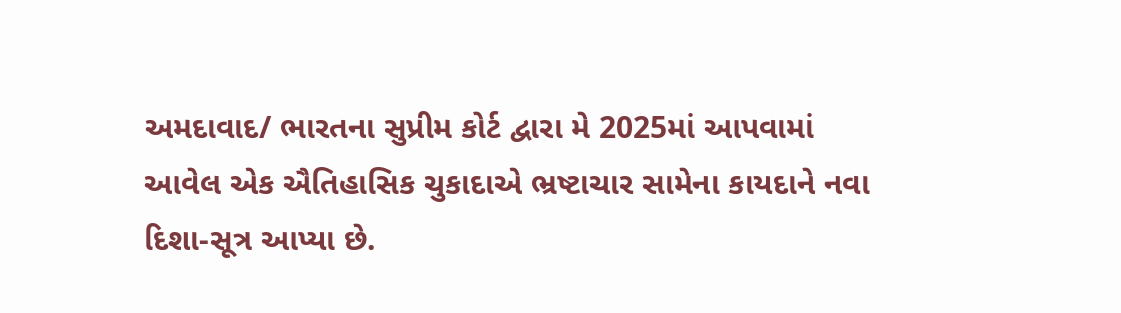અમદાવાદ/ ભારતના સુપ્રીમ કોર્ટ દ્વારા મે 2025માં આપવામાં આવેલ એક ઐતિહાસિક ચુકાદાએ ભ્રષ્ટાચાર સામેના કાયદાને નવા દિશા-સૂત્ર આપ્યા છે.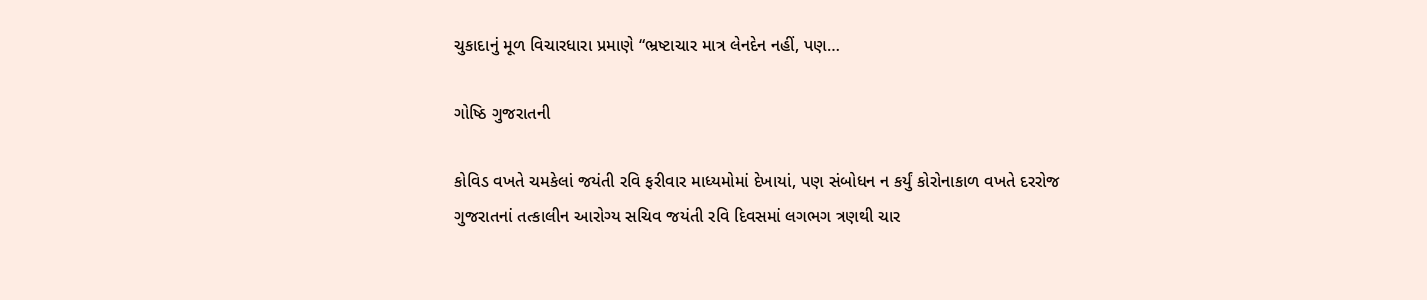ચુકાદાનું મૂળ વિચારધારા પ્રમાણે “ભ્રષ્ટાચાર માત્ર લેનદેન નહીં, પણ…

ગોષ્ઠિ ગુજરાતની

કોવિડ વખતે ચમકેલાં જયંતી રવિ ફરીવાર માધ્યમોમાં દેખાયાં, પણ સંબોધન ન કર્યું કોરોનાકાળ વખતે દરરોજ ગુજરાતનાં તત્કાલીન આરોગ્ય સચિવ જયંતી રવિ દિવસમાં લગભગ ત્રણથી ચાર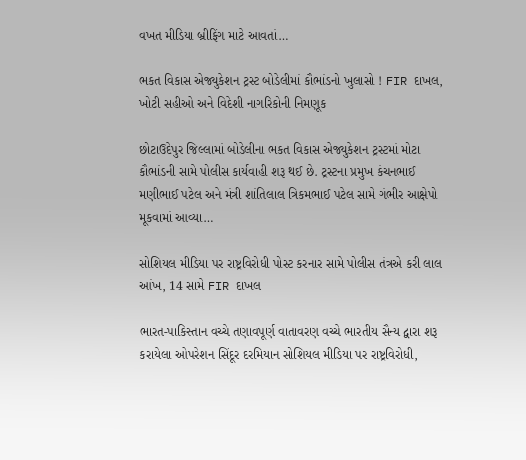વખત મીડિયા બ્રીફિંગ માટે આવતાં…

ભકત વિકાસ એજ્યુકેશન ટ્રસ્ટ બોડેલીમાં કૌભાંડનો ખુલાસો ! FIR દાખલ, ખોટી સહીઓ અને વિદેશી નાગરિકોની નિમણૂક

છોટાઉદેપુર જિલ્લામાં બોડેલીના ભકત વિકાસ એજ્યુકેશન ટ્રસ્ટમાં મોટા કૌભાંડની સામે પોલીસ કાર્યવાહી શરૂ થઈ છે. ટ્રસ્ટના પ્રમુખ કંચનભાઈ મણીભાઈ પટેલ અને મંત્રી શાંતિલાલ ત્રિકમભાઈ પટેલ સામે ગંભીર આક્ષેપો મૂકવામાં આવ્યા…

સોશિયલ મીડિયા પર રાષ્ટ્રવિરોધી પોસ્ટ કરનાર સામે પોલીસ તંત્રએ કરી લાલ આંખ, 14 સામે FIR દાખલ

ભારત-પાકિસ્તાન વચ્ચે તણાવપૂર્ણ વાતાવરણ વચ્ચે ભારતીય સૈન્ય દ્વારા શરૂ કરાયેલા ઓપરેશન સિંદૂર દરમિયાન સોશિયલ મીડિયા પર રાષ્ટ્રવિરોધી,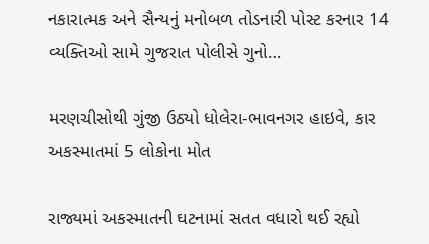નકારાત્મક અને સૈન્યનું મનોબળ તોડનારી પોસ્ટ કરનાર 14 વ્યક્તિઓ સામે ગુજરાત પોલીસે ગુનો…

મરણચીસોથી ગુંજી ઉઠ્યો ધોલેરા-ભાવનગર હાઇવે, કાર અકસ્માતમાં 5 લોકોના મોત

રાજ્યમાં અકસ્માતની ઘટનામાં સતત વધારો થઈ રહ્યો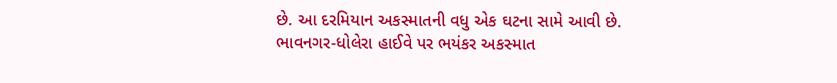છે. આ દરમિયાન અકસ્માતની વધુ એક ઘટના સામે આવી છે. ભાવનગર-ધોલેરા હાઈવે પર ભયંકર અકસ્માત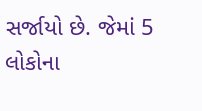સર્જાયો છે. જેમાં 5 લોકોના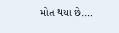મોત થયા છે.…